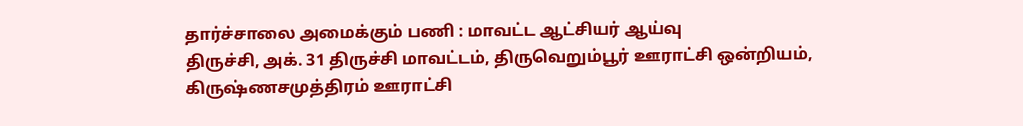தார்ச்சாலை அமைக்கும் பணி : மாவட்ட ஆட்சியர் ஆய்வு
திருச்சி, அக். 31 திருச்சி மாவட்டம், திருவெறும்பூர் ஊராட்சி ஒன்றியம், கிருஷ்ணசமுத்திரம் ஊராட்சி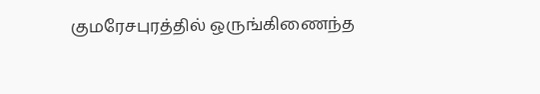குமரேசபுரத்தில் ஒருங்கிணைந்த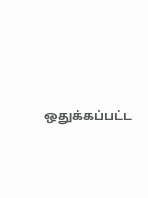ஒதுக்கப்பட்ட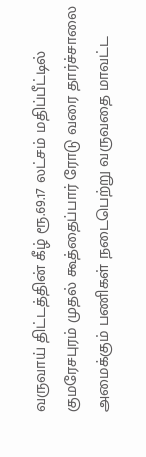வருவாய் திட்டத்தின் கீழ் ரூ.69.17 லட்சம் மதிப்பீட்டில் குமரேசபுரம் முதல் கூத்தைப்பார் ரோடு வரை தார்ச்சாலை அமைக்கும் பணிகள் நடைபெற்று வருவதை மாவட்ட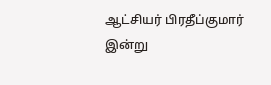ஆட்சியர் பிரதீப்குமார் இன்று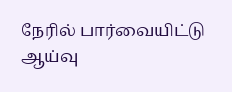நேரில் பார்வையிட்டு ஆய்வு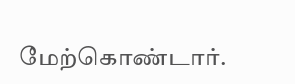மேற்கொண்டார்.